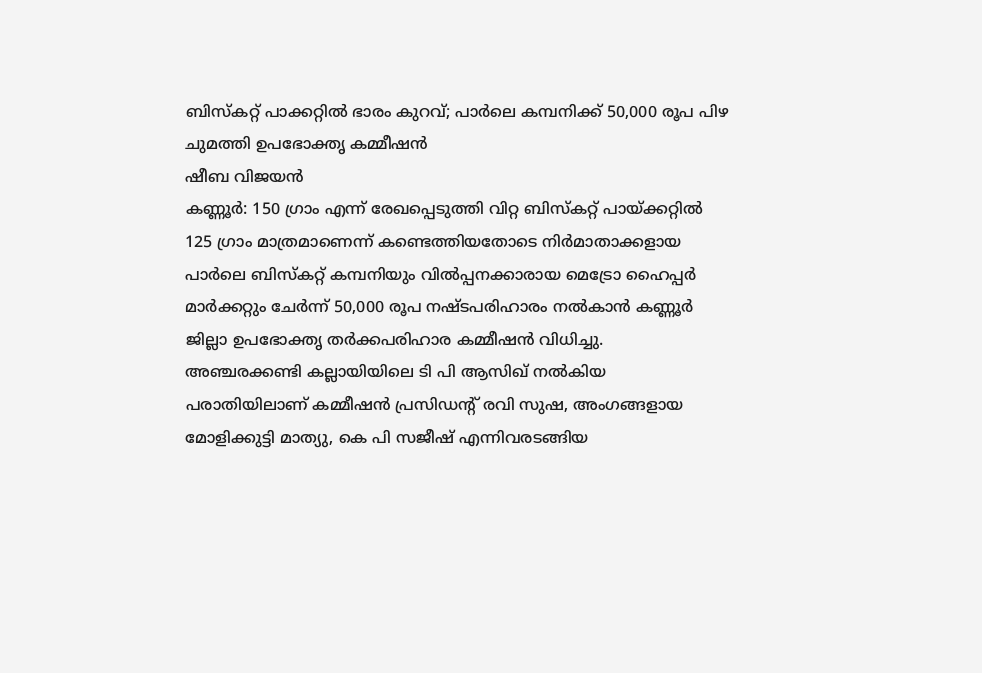ബിസ്കറ്റ് പാക്കറ്റിൽ ഭാരം കുറവ്; പാർലെ കമ്പനിക്ക് 50,000 രൂപ പിഴ ചുമത്തി ഉപഭോക്തൃ കമ്മീഷൻ
ഷീബ വിജയൻ
കണ്ണൂർ: 150 ഗ്രാം എന്ന് രേഖപ്പെടുത്തി വിറ്റ ബിസ്കറ്റ് പായ്ക്കറ്റിൽ 125 ഗ്രാം മാത്രമാണെന്ന് കണ്ടെത്തിയതോടെ നിർമാതാക്കളായ പാർലെ ബിസ്കറ്റ് കമ്പനിയും വിൽപ്പനക്കാരായ മെട്രോ ഹൈപ്പർ മാർക്കറ്റും ചേർന്ന് 50,000 രൂപ നഷ്ടപരിഹാരം നൽകാൻ കണ്ണൂർ ജില്ലാ ഉപഭോക്തൃ തർക്കപരിഹാര കമ്മീഷൻ വിധിച്ചു.
അഞ്ചരക്കണ്ടി കല്ലായിയിലെ ടി പി ആസിഖ് നൽകിയ പരാതിയിലാണ് കമ്മീഷൻ പ്രസിഡന്റ് രവി സുഷ, അംഗങ്ങളായ മോളിക്കുട്ടി മാത്യു, കെ പി സജീഷ് എന്നിവരടങ്ങിയ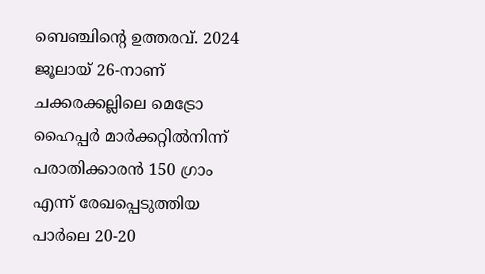ബെഞ്ചിന്റെ ഉത്തരവ്. 2024 ജൂലായ് 26-നാണ് ചക്കരക്കല്ലിലെ മെട്രോ ഹൈപ്പർ മാർക്കറ്റിൽനിന്ന് പരാതിക്കാരൻ 150 ഗ്രാം എന്ന് രേഖപ്പെടുത്തിയ പാർലെ 20-20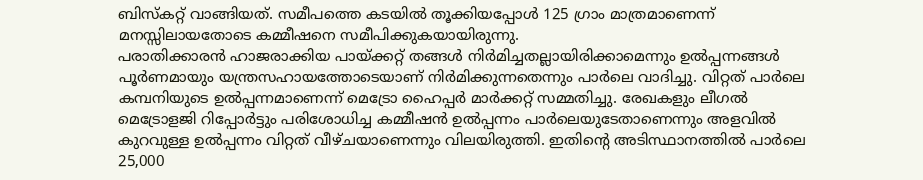ബിസ്കറ്റ് വാങ്ങിയത്. സമീപത്തെ കടയിൽ തൂക്കിയപ്പോൾ 125 ഗ്രാം മാത്രമാണെന്ന് മനസ്സിലായതോടെ കമ്മീഷനെ സമീപിക്കുകയായിരുന്നു.
പരാതിക്കാരൻ ഹാജരാക്കിയ പായ്ക്കറ്റ് തങ്ങൾ നിർമിച്ചതല്ലായിരിക്കാമെന്നും ഉൽപ്പന്നങ്ങൾ പൂർണമായും യന്ത്രസഹായത്തോടെയാണ് നിർമിക്കുന്നതെന്നും പാർലെ വാദിച്ചു. വിറ്റത് പാർലെ കമ്പനിയുടെ ഉൽപ്പന്നമാണെന്ന് മെട്രോ ഹൈപ്പർ മാർക്കറ്റ് സമ്മതിച്ചു. രേഖകളും ലീഗൽ മെട്രോളജി റിപ്പോർട്ടും പരിശോധിച്ച കമ്മീഷൻ ഉൽപ്പന്നം പാർലെയുടേതാണെന്നും അളവിൽ കുറവുള്ള ഉൽപ്പന്നം വിറ്റത് വീഴ്ചയാണെന്നും വിലയിരുത്തി. ഇതിന്റെ അടിസ്ഥാനത്തിൽ പാർലെ 25,000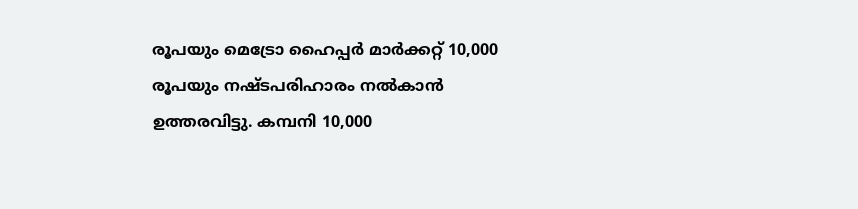രൂപയും മെട്രോ ഹൈപ്പർ മാർക്കറ്റ് 10,000 രൂപയും നഷ്ടപരിഹാരം നൽകാൻ ഉത്തരവിട്ടു. കമ്പനി 10,000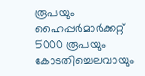രൂപയും ഹൈപ്പർമാർക്കറ്റ് 5000 രൂപയും കോടതിച്ചെലവായും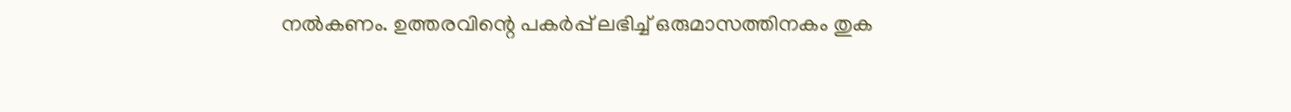നൽകണം. ഉത്തരവിന്റെ പകർപ്പ് ലഭിച്ച് ഒരുമാസത്തിനകം തുക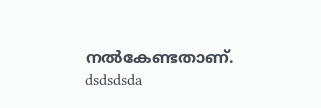നൽകേണ്ടതാണ്.
dsdsdsda